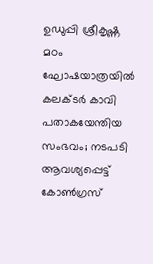ഉഡുപ്പി ശ്രീകൃഷ്ണ മഠം ഘോഷയാത്രയില്‍ കലക്ടര്‍ കാവി പതാകയേന്തിയ സംഭവം; നടപടി ആവശ്യപ്പെട്ട് കോണ്‍ഗ്രസ്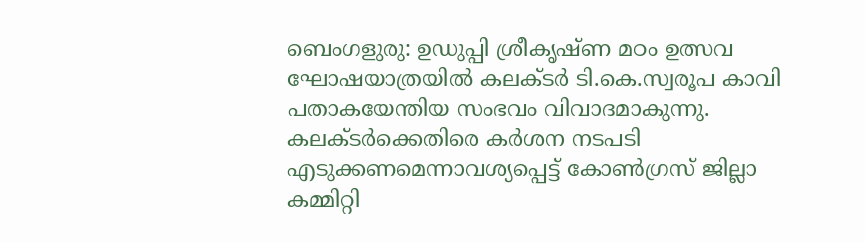ബെംഗളുരു: ഉഡുപ്പി ശ്രീകൃഷ്ണ മഠം ഉത്സവ ഘോഷയാത്രയില്‍ കലക്ടര്‍ ടി.കെ.സ്വരൂപ കാവി പതാകയേന്തിയ സംഭവം വിവാദമാകുന്നു. കലക്ടര്‍ക്കെതിരെ കര്‍ശന നടപടി എടുക്കണമെന്നാവശ്യപ്പെട്ട് കോണ്‍ഗ്രസ് ജില്ലാ കമ്മിറ്റി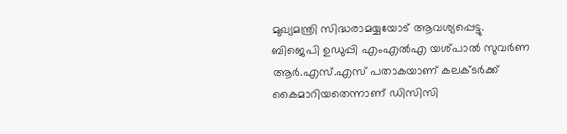മുഖ്യമന്ത്രി സിദ്ധരാമയ്യയോട് ആവശ്യപ്പെട്ടു. ബിജെപി ഉഡുപ്പി എംഎല്‍എ യശ്പാല്‍ സുവര്‍ണ ആര്‍.എസ്.എസ് പതാകയാണ് കലക്ടര്‍ക്ക് കൈമാറിയതെന്നാണ് ഡിസിസി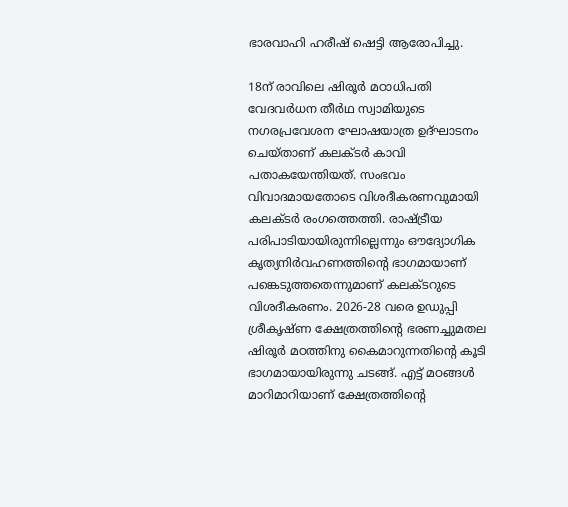ഭാരവാഹി ഹരീഷ് ഷെട്ടി ആരോപിച്ചു.

18ന് രാവിലെ ഷിരൂര്‍ മഠാധിപതി വേദവര്‍ധന തീര്‍ഥ സ്വാമിയുടെ നഗരപ്രവേശന ഘോഷയാത്ര ഉദ്ഘാടനം ചെയ്താണ് കലക്ടര്‍ കാവി പതാകയേന്തിയത്. സംഭവം വിവാദമായതോടെ വിശദീകരണവുമായി കലക്ടര്‍ രംഗത്തെത്തി. രാഷ്ട്രീയ പരിപാടിയായിരുന്നില്ലെന്നും ഔദ്യോഗിക കൃത്യനിര്‍വഹണത്തിന്റെ ഭാഗമായാണ് പങ്കെടുത്തതെന്നുമാണ് കലക്ടറുടെ വിശദീകരണം. 2026-28 വരെ ഉഡുപ്പി ശ്രീകൃഷ്ണ ക്ഷേത്രത്തിന്റെ ഭരണച്ചുമതല ഷിരൂര്‍ മഠത്തിനു കൈമാറുന്നതിന്റെ കൂടി ഭാഗമായായിരുന്നു ചടങ്ങ്. എട്ട് മഠങ്ങള്‍ മാറിമാറിയാണ് ക്ഷേത്രത്തിന്റെ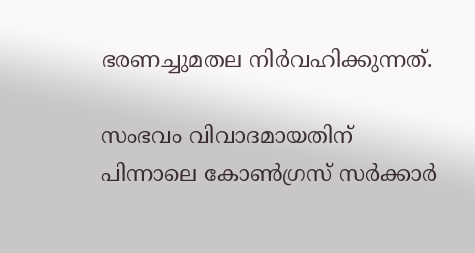ഭരണച്ചുമതല നിര്‍വഹിക്കുന്നത്.

സംഭവം വിവാദമായതിന് പിന്നാലെ കോണ്‍ഗ്രസ് സര്‍ക്കാര്‍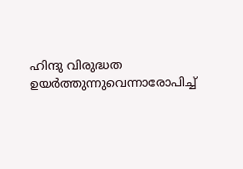ഹിന്ദു വിരുദ്ധത ഉയര്‍ത്തുന്നുവെന്നാരോപിച്ച്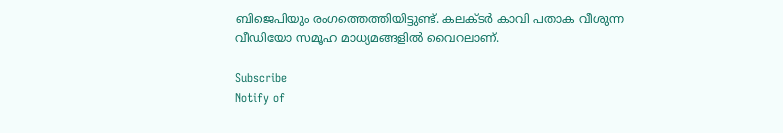ബിജെപിയും രംഗത്തെത്തിയിട്ടുണ്ട്. കലക്ടര്‍ കാവി പതാക വീശുന്ന വീഡിയോ സമൂഹ മാധ്യമങ്ങളില്‍ വൈറലാണ്.

Subscribe
Notify of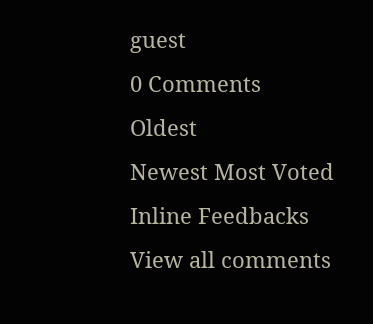guest
0 Comments
Oldest
Newest Most Voted
Inline Feedbacks
View all comments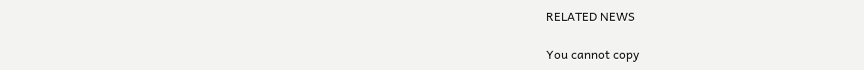RELATED NEWS

You cannot copy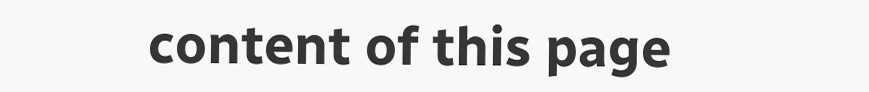content of this page